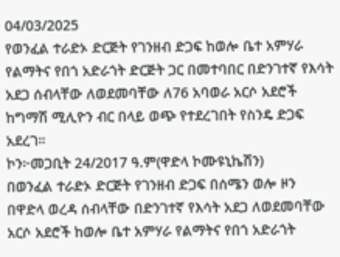04/03/2025
የወንፈል ተራድኦ ድርጅት የገንዘብ ድጋፍ ከወሎ ቤተ አምሃራ የልማትና የበጎ አድራጎት ድርጅት ጋር በመተባበር በድንገተኛ የእሳት አደጋ ሰብላቸው ለወደመባቸው ለ76 አባወራ አርሶ አደሮች ከግማሽ ሚሊዮን ብር በላይ ወጭ የተደረገበት የስንዴ ድጋፍ አደረገ።
ኮን፦መጋቢት 24/2017 ዓ.ም(ዋድላ ኮሙዩኒኬሽን)
በወንፈል ተራድኦ ድርጅት የገንዘብ ድጋፍ በሰሜን ወሎ ዞን በዋድላ ወረዳ ሰብላቸው በድንገተኛ የእሳት አደጋ ለወደመባቸው አርሶ አደሮች ከወሎ ቤተ አምሃራ የልማትና የበጎ አድራጎት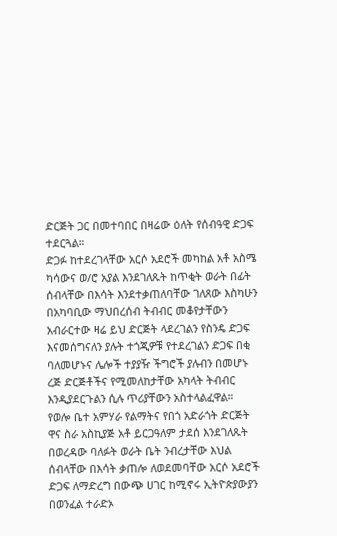ድርጅት ጋር በመተባበር በዛሬው ዕለት የሰብዓዊ ድጋፍ ተደርጓል።
ድጋፉ ከተደረገላቸው አርሶ አደሮች መካከል አቶ አስሜ ካሳውና ወ/ሮ አያል እንደገለጹት ከጥቂት ወራት በፊት ሰብላቸው በእሳት እንደተቃጠለባቸው ገለጸው እስካሁን በአካባቢው ማህበረሰብ ትብብር መቆየታቸውን አብራርተው ዛሬ ይህ ድርጅት ላደረገልን የስንዴ ድጋፍ እናመሰግናለን ያሉት ተጎጂዎቹ የተደረገልን ድጋፍ በቂ ባለመሆኑና ሌሎች ተያያዥ ችግሮች ያሉብን በመሆኑ ረጅ ድርጅቶችና የሚመለከታቸው አካላት ትብብር እንዲያደርጉልን ሲሉ ጥሪያቸውን አስተላልፈዋል።
የወሎ ቤተ አምሃራ የልማትና የበጎ አድራጎት ድርጅት ዋና ስራ አስኪያጅ አቶ ይርጋዓለም ታደሰ እንደገለጹት በወረዳው ባለፉት ወራት ቤት ንብረታቸው እህል ሰብላቸው በእሳት ቃጠሎ ለወደመባቸው አርሶ አደሮች ድጋፍ ለማድረግ በውጭ ሀገር ከሚኖሩ ኢትዮጵያውያን በወንፈል ተራድኦ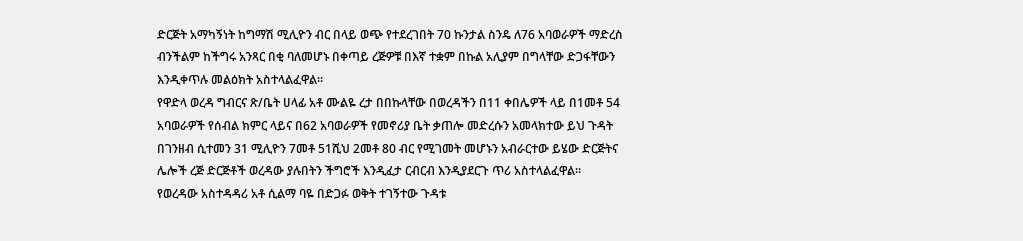ድርጅት አማካኝነት ከግማሽ ሚሊዮን ብር በላይ ወጭ የተደረገበት 70 ኩንታል ስንዴ ለ76 አባወራዎች ማድረስ ብንችልም ከችግሩ አንጻር በቂ ባለመሆኑ በቀጣይ ረጅዎቹ በእኛ ተቋም በኩል አሊያም በግላቸው ድጋፋቸውን እንዲቀጥሉ መልዕክት አስተላልፈዋል።
የዋድላ ወረዳ ግብርና ጽ/ቤት ሀላፊ አቶ ሙልዬ ረታ በበኩላቸው በወረዳችን በ11 ቀበሌዎች ላይ በ1መቶ 54 አባወራዎች የሰብል ክምር ላይና በ62 አባወራዎች የመኖሪያ ቤት ቃጠሎ መድረሱን አመላክተው ይህ ጉዳት በገንዘብ ሲተመን 31 ሚሊዮን 7መቶ 51ሺህ 2መቶ 80 ብር የሚገመት መሆኑን አብራርተው ይሄው ድርጅትና ሌሎች ረጅ ድርጅቶች ወረዳው ያሉበትን ችግሮች እንዲፈታ ርብርብ እንዲያደርጉ ጥሪ አስተላልፈዋል።
የወረዳው አስተዳዳሪ አቶ ሲልማ ባዬ በድጋፉ ወቅት ተገኝተው ጉዳቱ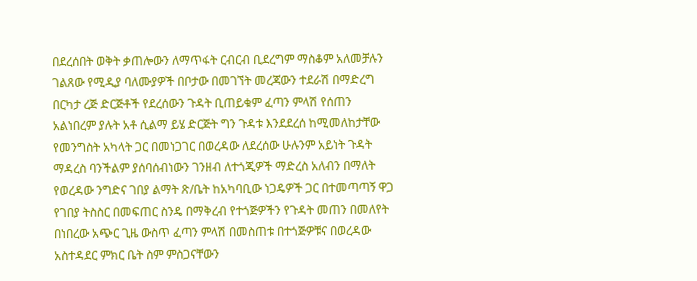በደረሰበት ወቅት ቃጠሎውን ለማጥፋት ርብርብ ቢደረግም ማስቆም አለመቻሉን ገልጸው የሚዲያ ባለሙያዎች በቦታው በመገኘት መረጃውን ተደራሽ በማድረግ በርካታ ረጅ ድርጅቶች የደረሰውን ጉዳት ቢጠይቁም ፈጣን ምላሽ የሰጠን አልነበረም ያሉት አቶ ሲልማ ይሄ ድርጅት ግን ጉዳቱ እንደደረሰ ከሚመለከታቸው የመንግስት አካላት ጋር በመነጋገር በወረዳው ለደረሰው ሁሉንም አይነት ጉዳት ማዳረስ ባንችልም ያሰባሰብነውን ገንዘብ ለተጎጂዎች ማድረስ አለብን በማለት የወረዳው ንግድና ገበያ ልማት ጽ/ቤት ከአካባቢው ነጋዴዎች ጋር በተመጣጣኝ ዋጋ የገበያ ትስስር በመፍጠር ስንዴ በማቅረብ የተጎጅዎችን የጉዳት መጠን በመለየት በነበረው አጭር ጊዜ ውስጥ ፈጣን ምላሽ በመስጠቱ በተጎጅዎቹና በወረዳው አስተዳደር ምክር ቤት ስም ምስጋናቸውን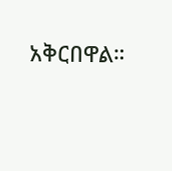አቅርበዋል።